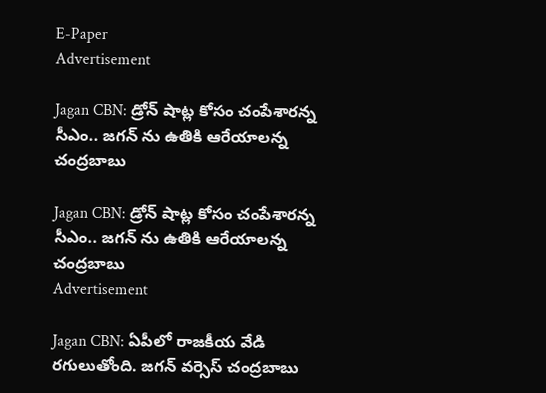E-Paper
Advertisement

Jagan CBN: డ్రోన్ షాట్ల కోసం చంపేశారన్న సీఎం.. జగన్ ను ఉతికి ఆరేయాలన్న చంద్రబాబు

Jagan CBN: డ్రోన్ షాట్ల కోసం చంపేశారన్న సీఎం.. జగన్ ను ఉతికి ఆరేయాలన్న చంద్రబాబు
Advertisement

Jagan CBN: ఏపీలో రాజకీయ వేడి రగులుతోంది. జగన్ వర్సెస్ చంద్రబాబు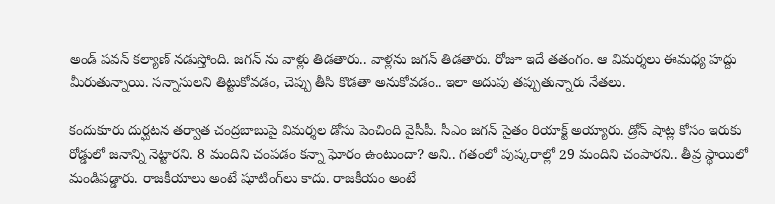అండ్ పవన్ కల్యాణ్ నడుస్తోంది. జగన్ ను వాళ్లు తిడతారు.. వాళ్లను జగన్ తిడతారు. రోజూ ఇదే తతంగం. ఆ విమర్శలు ఈమధ్య హద్దు మీరుతున్నాయి. సన్నాసులని తిట్టుకోవడం, చెప్పు తీసి కొడతా అనుకోవడం.. ఇలా అదుపు తప్పుతున్నారు నేతలు.

కందుకూరు దుర్ఘటన తర్వాత చంద్రబాబుపై విమర్శల డోసు పెంచింది వైసీపీ. సీఎం జగన్ సైతం రియాక్ట్ అయ్యారు. డ్రోన్ షాట్ల కోసం ఇరుకు రోడ్డులో జనాన్ని నెట్టారని. 8 మందిని చంపడం కన్నా ఘోరం ఉంటుందా? అని.. గతంలో పుష్కరాల్లో 29 మందిని చంపారని.. తీవ్ర స్థాయిలో మండిపడ్డారు. రాజకీయాలు అంటే షూటింగ్‌లు కాదు. రాజకీయం అంటే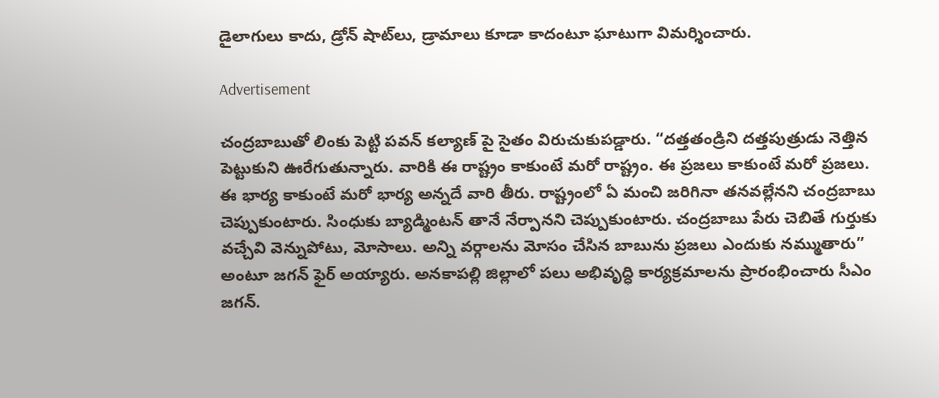డైలాగులు కాదు, డ్రోన్‌ షాట్‌లు, డ్రామాలు కూడా కాదంటూ ఘాటుగా విమర్శించారు.

Advertisement

చంద్రబాబుతో లింకు పెట్టి పవన్ కల్యాణ్ పై సైతం విరుచుకుపడ్డారు. “దత్తతండ్రిని దత్తపుత్రుడు నెత్తిన పెట్టుకుని ఊరేగుతున్నారు. వారికి ఈ రాష్ట్రం కాకుంటే మరో రాష్ట్రం. ఈ ప్రజలు కాకుంటే మరో ప్రజలు. ఈ భార్య కాకుంటే మరో భార్య అన్నదే వారి తీరు. రాష్ట్రంలో ఏ మంచి జరిగినా తనవల్లేనని చంద్రబాబు చెప్పుకుంటారు. సింధుకు బ్యాడ్మింటన్‌ తానే నేర్పానని చెప్పుకుంటారు. చంద్రబాబు పేరు చెబితే గుర్తుకు వచ్చేవి వెన్నుపోటు, మోసాలు. అన్ని వర్గాలను మోసం చేసిన బాబును ప్రజలు ఎందుకు నమ్ముతారు” అంటూ జగన్ ఫైర్ అయ్యారు. అనకాపల్లి జిల్లాలో పలు అభివృద్ధి కార్యక్రమాలను ప్రారంభించారు సీఎం జగన్.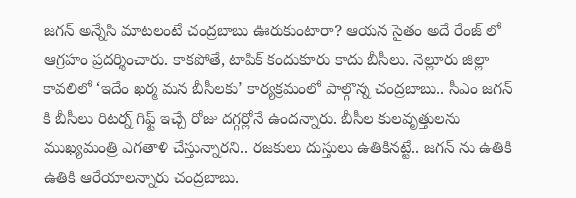జగన్ అన్నేసి మాటలంటే చంద్రబాబు ఊరుకుంటారా? ఆయన సైతం అదే రేంజ్ లో ఆగ్రహం ప్రదర్శించారు. కాకపోతే, టాపిక్ కందుకూరు కాదు బీసీలు. నెల్లూరు జిల్లా కావలిలో ‘ఇదేం ఖర్మ మన బీసీలకు’ కార్యక్రమంలో పాల్గొన్న చంద్రబాబు.. సీఎం జగన్ కి బీసీలు రిటర్న్ గిఫ్ట్ ఇచ్చే రోజు దగ్గర్లోనే ఉందన్నారు. బీసీల కులవృత్తులను ముఖ్యమంత్రి ఎగతాళి చేస్తున్నారని.. రజకులు దుస్తులు ఉతికినట్టే.. జగన్ ను ఉతికి ఉతికి ఆరేయాలన్నారు చంద్రబాబు.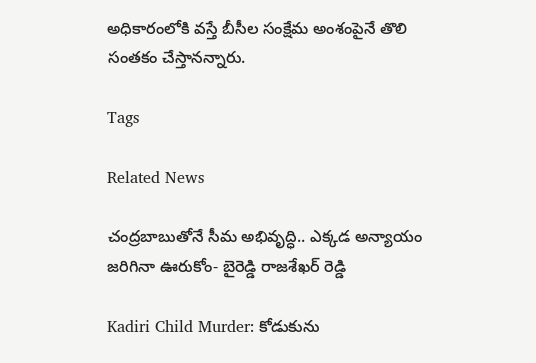అధికారంలోకి వస్తే బీసీల సంక్షేమ అంశంపైనే తొలి సంతకం చేస్తానన్నారు.

Tags

Related News

చంద్రబాబుతోనే సీమ అభివృద్ధి.. ఎక్కడ అన్యాయం జరిగినా ఊరుకోం- బైరెడ్డి రాజశేఖర్ రెడ్డి

Kadiri Child Murder: కోడుకును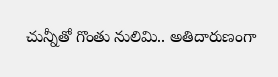చున్నీతో గొంతు నులిమి.. అతిదారుణంగా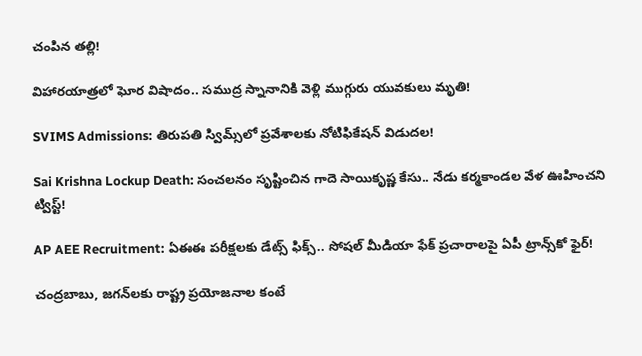చంపిన తల్లి!

విహారయాత్రలో ఘోర విషాదం.. సముద్ర స్నానానికి వెళ్లి ముగ్గురు యువకులు మృతి!

SVIMS Admissions: తిరుపతి స్విమ్స్‌లో ప్రవేశాలకు నోటిఫికేషన్ విడుదల!

Sai Krishna Lockup Death: సంచలనం సృష్టించిన గాదె సాయికృష్ణ కేసు.. నేడు కర్మకాండల వేళ ఊహించని ట్విస్ట్!

AP AEE Recruitment: ఏఈఈ పరీక్షలకు డేట్స్ ఫిక్స్.. సోషల్ మీడియా ఫేక్ ప్రచారాలపై ఏపీ ట్రాన్స్‌కో ఫైర్!

చంద్రబాబు, జగన్‌లకు రాష్ట్ర ప్రయోజనాల కంటే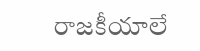రాజకీయాలే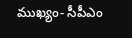ముఖ్యం- సీపీఎం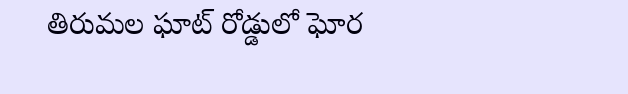తిరుమల ఘాట్ రోడ్డులో ఘోర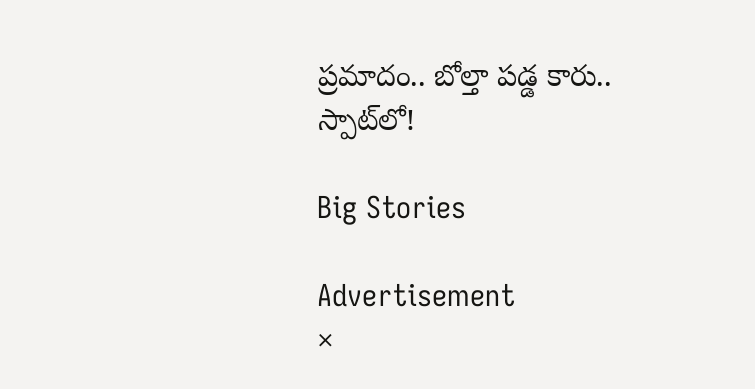ప్రమాదం.. బోల్తా పడ్డ కారు.. స్పాట్‌లో!

Big Stories

Advertisement
×